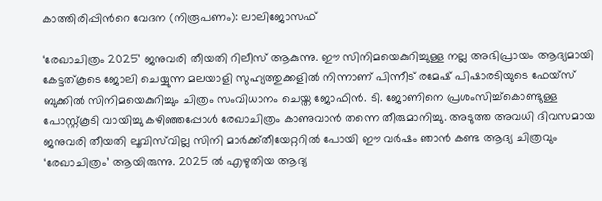കാത്തിരിപ്പിന്‍റെ വേദന (നിരൂപണം): ലാലിജോസഫ്

‘രേഖാചിത്രം 2025’ ജനുവരി തീയതി റിലീസ് ആകുന്നു. ഈ സിനിമയെകുറിച്ചുള്ള നല്ല അഭിപ്രായം ആദ്യമായി കേട്ടത്കൂടെ ജോലി ചെയ്യുന്ന മലയാളി സുഹ്യത്തുക്കളില്‍ നിന്നാണ് പിന്നീട് രമേഷ് പിഷാരടിയുടെ ഫേയ്സ് ബുക്കില്‍ സിനിമയെകുറിച്ചും ചിത്രം സംവിധാനം ചെയ്ത ജോഫിന്‍. ടി. ജോണിനെ പ്രശംസിച്ച്കൊണ്ടുള്ള പോസ്റ്റ്കൂടി വായിച്ചു കഴിഞ്ഞപ്പോള്‍ രേഖാചിത്രം കാണുവാന്‍ തന്നെ തീരുമാനിച്ചു. അടുത്ത അവധി ദിവസമായ ജനുവരി തീയതി ലൂവിസ്‌വില്ല സിനി മാര്‍ക്ക്തീയേറ്ററില്‍ പോയി ഈ വര്‍ഷം ഞാന്‍ കണ്ട ആദ്യ ചിത്രവും ‘രേഖാചിത്രം’ ആയിരുന്നു. 2025 ല്‍ എഴുതിയ ആദ്യ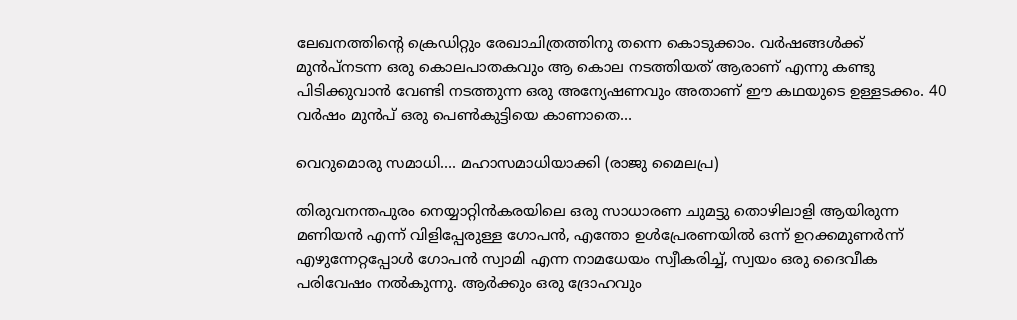ലേഖനത്തിന്‍റെ ക്രെഡിറ്റും രേഖാചിത്രത്തിനു തന്നെ കൊടുക്കാം. വര്‍ഷങ്ങള്‍ക്ക് മുന്‍പ്നടന്ന ഒരു കൊലപാതകവും ആ കൊല നടത്തിയത് ആരാണ് എന്നു കണ്ടു പിടിക്കുവാന്‍ വേണ്ടി നടത്തുന്ന ഒരു അന്യേഷണവും അതാണ് ഈ കഥയുടെ ഉള്ളടക്കം. 40 വര്‍ഷം മുന്‍പ് ഒരു പെണ്‍കുട്ടിയെ കാണാതെ…

വെറുമൊരു സമാധി…. മഹാസമാധിയാക്കി (രാജു മൈലപ്ര)

തിരുവനന്തപുരം നെയ്യാറ്റിന്‍കരയിലെ ഒരു സാധാരണ ചുമട്ടു തൊഴിലാളി ആയിരുന്ന മണിയന്‍ എന്ന്‌ വിളിപ്പേരുള്ള ഗോപന്‍, എന്തോ ഉള്‍പ്രേരണയില്‍ ഒന്ന്‌ ഉറക്കമുണര്‍ന്ന്‌ എഴുന്നേറ്റപ്പോള്‍ ഗോപന്‍ സ്വാമി എന്ന നാമധേയം സ്വീകരിച്ച്‌, സ്വയം ഒരു ദൈവീക പരിവേഷം നൽകുന്നു. ആര്‍ക്കും ഒരു ദ്രോഹവും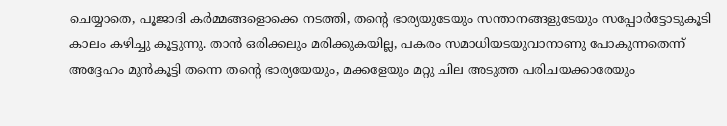ചെയ്യാതെ, പൂജാദി കര്‍മ്മങ്ങളൊക്കെ നടത്തി, തന്റെ ഭാര്യയുടേയും സന്താനങ്ങളുടേയും സപ്പോർട്ടോടുകൂടി കാലം കഴിച്ചു കൂട്ടുന്നു. താന്‍ ഒരിക്കലും മരിക്കുകയില്ല, പകരം സമാധിയടയുവാനാണു പോകുന്നതെന്ന്‌ അദ്ദേഹം മുന്‍കൂട്ടി തന്നെ തന്റെ ഭാര്യയേയും, മക്കളേയും മറ്റു ചില അടുത്ത പരിചയക്കാരേയും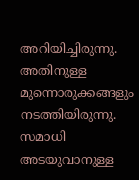അറിയിച്ചിരുന്നു. അതിനുള്ള മുന്നൊരുക്കങ്ങളും നടത്തിയിരുന്നു. സമാധി അടയുവാനുള്ള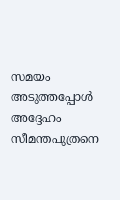സമയം അടുത്തപ്പോൾ അദ്ദേഹം സീമന്തപുത്രനെ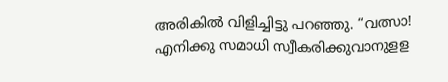അരികില്‍ വിളിച്ചിട്ടു പറഞ്ഞു. “വത്സാ! എനിക്കു സമാധി സ്വീകരിക്കുവാനുളള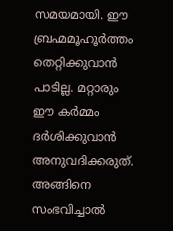സമയമായി. ഈ ബ്രഹ്മമൂഹൂര്‍ത്തം തെറ്റിക്കുവാന്‍ പാടില്ല. മറ്റാരും ഈ കര്‍മ്മം ദര്‍ശിക്കുവാന്‍ അനുവദിക്കരുത്‌. അങ്ങിനെ സംഭവിച്ചാല്‍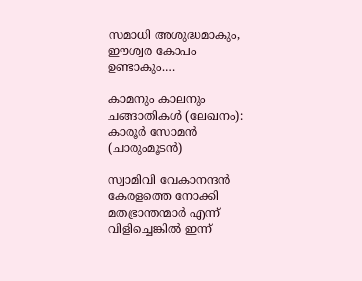സമാധി അശുദ്ധമാകും, ഈശ്വര കോപം ഉണ്ടാകും.…

കാമനും കാലനും ചങ്ങാതികള്‍ (ലേഖനം): കാരൂര്‍ സോമന്‍ (ചാരുംമൂടന്‍)

സ്വാമിവി വേകാനന്ദന്‍ കേരളത്തെ നോക്കി മതഭ്രാന്തന്മാര്‍ എന്ന് വിളിച്ചെങ്കില്‍ ഇന്ന്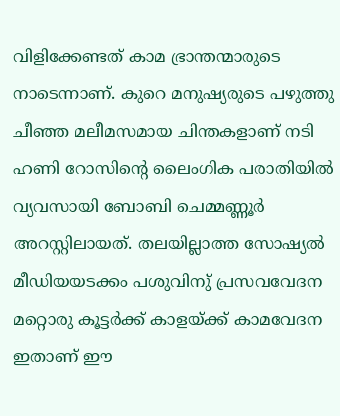വിളിക്കേണ്ടത് കാമ ഭ്രാന്തന്മാരുടെ നാടെന്നാണ്. കുറെ മനുഷ്യരുടെ പഴുത്തു ചീഞ്ഞ മലീമസമായ ചിന്തകളാണ് നടി ഹണി റോസിന്‍റെ ലൈംഗിക പരാതിയില്‍ വ്യവസായി ബോബി ചെമ്മണ്ണൂര്‍ അറസ്റ്റിലായത്. തലയില്ലാത്ത സോഷ്യല്‍ മീഡിയയടക്കം പശുവിനു് പ്രസവവേദന മറ്റൊരു കൂട്ടര്‍ക്ക് കാളയ്ക്ക് കാമവേദന ഇതാണ് ഈ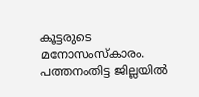കൂട്ടരുടെ മനോസംസ്കാരം. പത്തനംതിട്ട ജില്ലയില്‍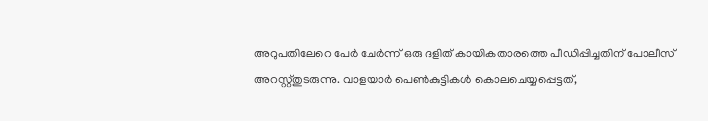അറുപതിലേറെ പേര്‍ ചേര്‍ന്ന് ഒരു ദളിത് കായികതാരത്തെ പീഡിപ്പിച്ചതിന് പോലീസ് അറസ്റ്റ്തുടരുന്നു. വാളയാര്‍ പെണ്‍കുട്ടികള്‍ കൊലചെയ്യപ്പെട്ടത്,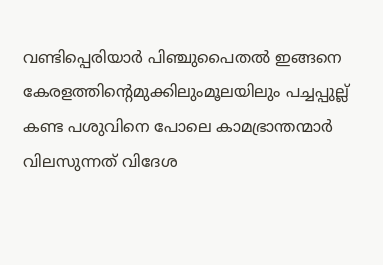വണ്ടിപ്പെരിയാര്‍ പിഞ്ചുപൈതല്‍ ഇങ്ങനെ കേരളത്തിന്‍റെമുക്കിലുംമൂലയിലും പച്ചപ്പുല്ല് കണ്ട പശുവിനെ പോലെ കാമഭ്രാന്തന്മാര്‍ വിലസുന്നത് വിദേശ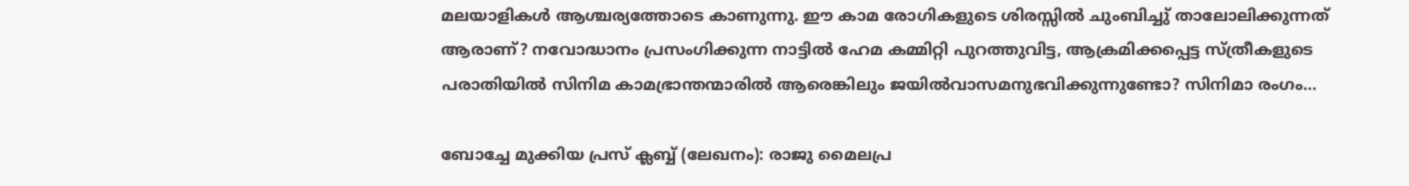മലയാളികള്‍ ആശ്ചര്യത്തോടെ കാണുന്നു. ഈ കാമ രോഗികളുടെ ശിരസ്സില്‍ ചുംബിച്ചു് താലോലിക്കുന്നത് ആരാണ്? നവോദ്ധാനം പ്രസംഗിക്കുന്ന നാട്ടില്‍ ഹേമ കമ്മിറ്റി പുറത്തുവിട്ട, ആക്രമിക്കപ്പെട്ട സ്ത്രീകളുടെ പരാതിയില്‍ സിനിമ കാമഭ്രാന്തന്മാരില്‍ ആരെങ്കിലും ജയില്‍വാസമനുഭവിക്കുന്നുണ്ടോ? സിനിമാ രംഗം…

ബോച്ചേ മുക്കിയ പ്രസ് ക്ലബ്ബ് (ലേഖനം): രാജു മൈലപ്ര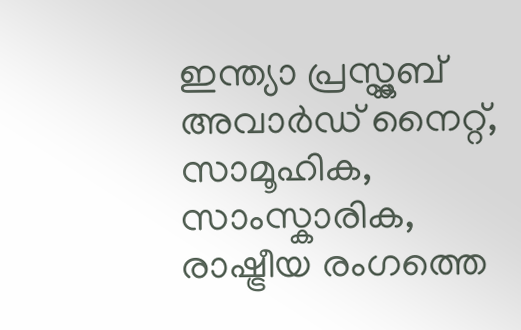ഇന്ത്യാ പ്രസ്ക്ലബ് അവാര്‍ഡ് നൈറ്റ്, സാമൂഹിക, സാംസ്കാരിക, രാഷ്ട്രീയ രംഗത്തെ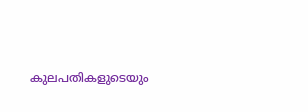കുലപതികളുടെയും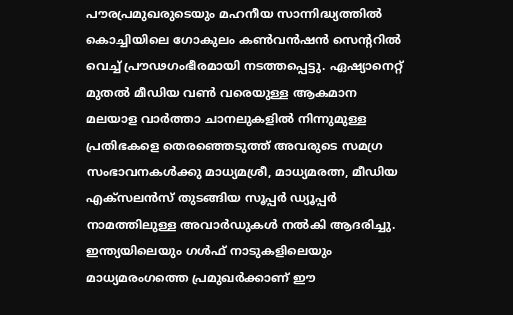പൗരപ്രമുഖരുടെയും മഹനീയ സാന്നിദ്ധ്യത്തില്‍ കൊച്ചിയിലെ ഗോകുലം കണ്‍വന്‍ഷന്‍ സെന്‍ററില്‍ വെച്ച് പ്രൗഢഗംഭീരമായി നടത്തപ്പെട്ടു. ഏഷ്യാനെറ്റ് മുതല്‍ മീഡിയ വണ്‍ വരെയുള്ള ആകമാന മലയാള വാര്‍ത്താ ചാനലുകളില്‍ നിന്നുമുള്ള പ്രതിഭകളെ തെരഞ്ഞെടുത്ത് അവരുടെ സമഗ്ര സംഭാവനകള്‍ക്കു മാധ്യമശ്രീ, മാധ്യമരത്ന, മീഡിയ എക്സലന്‍സ് തുടങ്ങിയ സൂപ്പര്‍ ഡ്യൂപ്പര്‍ നാമത്തിലുള്ള അവാര്‍ഡുകള്‍ നല്‍കി ആദരിച്ചു. ഇന്ത്യയിലെയും ഗള്‍ഫ് നാടുകളിലെയും മാധ്യമരംഗത്തെ പ്രമുഖര്‍ക്കാണ് ഈ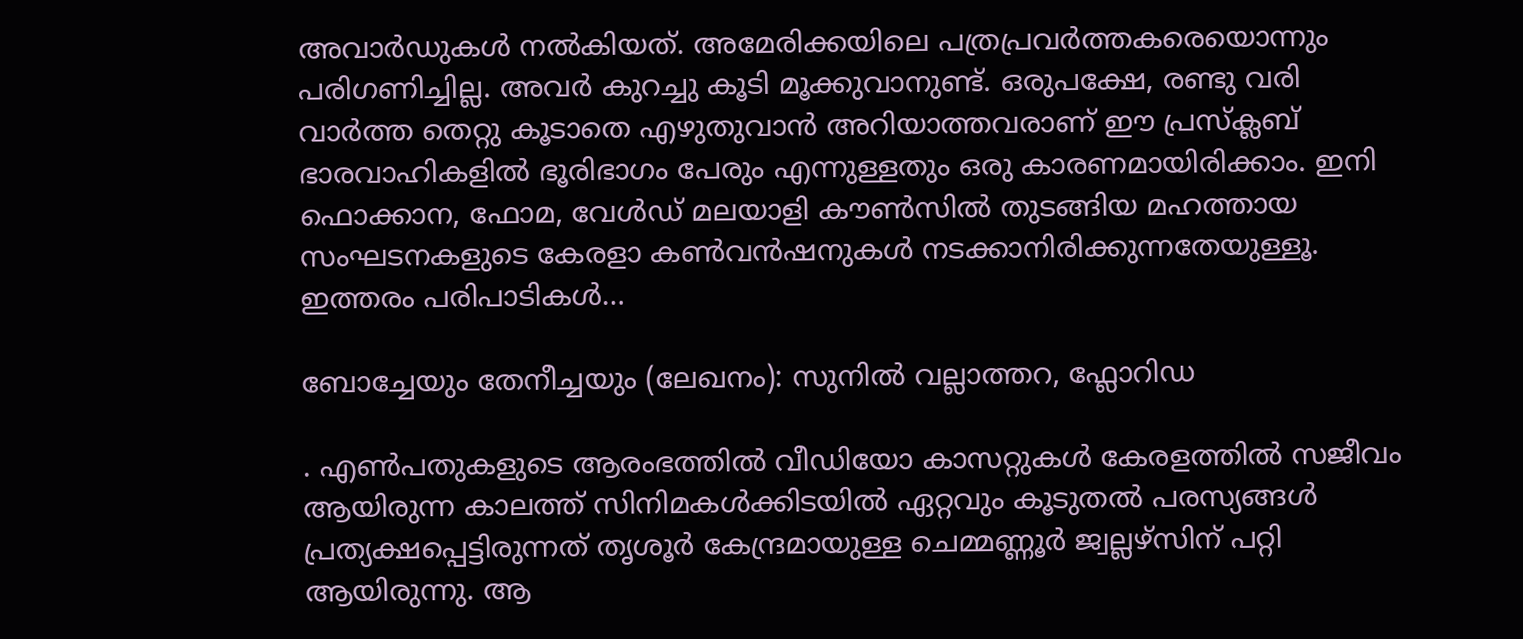അവാര്‍ഡുകള്‍ നല്‍കിയത്. അമേരിക്കയിലെ പത്രപ്രവര്‍ത്തകരെയൊന്നും പരിഗണിച്ചില്ല. അവര്‍ കുറച്ചു കൂടി മൂക്കുവാനുണ്ട്. ഒരുപക്ഷേ, രണ്ടു വരി വാര്‍ത്ത തെറ്റു കൂടാതെ എഴുതുവാന്‍ അറിയാത്തവരാണ് ഈ പ്രസ്ക്ലബ് ഭാരവാഹികളില്‍ ഭൂരിഭാഗം പേരും എന്നുള്ളതും ഒരു കാരണമായിരിക്കാം. ഇനി ഫൊക്കാന, ഫോമ, വേള്‍ഡ് മലയാളി കൗണ്‍സില്‍ തുടങ്ങിയ മഹത്തായ സംഘടനകളുടെ കേരളാ കണ്‍വന്‍ഷനുകള്‍ നടക്കാനിരിക്കുന്നതേയുള്ളൂ. ഇത്തരം പരിപാടികള്‍…

ബോച്ചേയും തേനീച്ചയും (ലേഖനം): സുനിൽ വല്ലാത്തറ, ഫ്ലോറിഡ

. എൺപതുകളുടെ ആരംഭത്തിൽ വീഡിയോ കാസറ്റുകൾ കേരളത്തിൽ സജീവം ആയിരുന്ന കാലത്ത് സിനിമകൾക്കിടയിൽ ഏറ്റവും കൂടുതൽ പരസ്യങ്ങൾ പ്രത്യക്ഷപ്പെട്ടിരുന്നത് തൃശൂർ കേന്ദ്രമായുള്ള ചെമ്മണ്ണൂർ ജ്വല്ലഴ്സിന് പറ്റി ആയിരുന്നു. ആ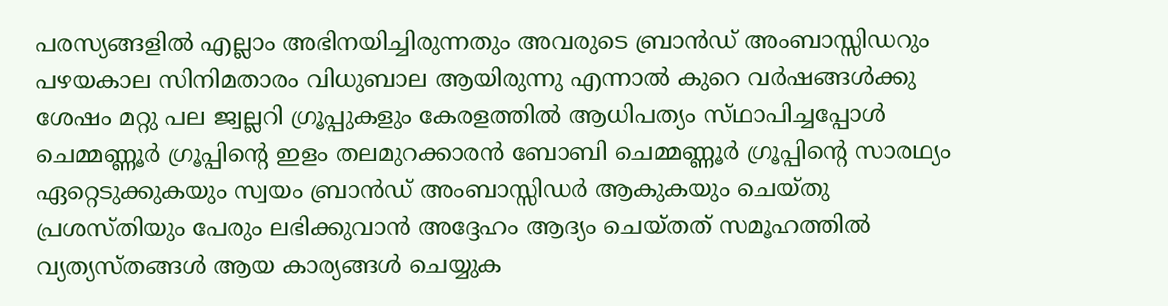പരസ്യങ്ങളിൽ എല്ലാം അഭിനയിച്ചിരുന്നതും അവരുടെ ബ്രാൻഡ് അംബാസ്സിഡറും പഴയകാല സിനിമതാരം വിധുബാല ആയിരുന്നു എന്നാൽ കുറെ വർഷങ്ങൾക്കു ശേഷം മറ്റു പല ജ്വല്ലറി ഗ്രൂപ്പുകളും കേരളത്തിൽ ആധിപത്യം സ്‌ഥാപിച്ചപ്പോൾ ചെമ്മണ്ണൂർ ഗ്രൂപ്പിന്റെ ഇളം തലമുറക്കാരൻ ബോബി ചെമ്മണ്ണൂർ ഗ്രൂപ്പിന്റെ സാരഥ്യം ഏറ്റെടുക്കുകയും സ്വയം ബ്രാൻഡ് അംബാസ്സിഡർ ആകുകയും ചെയ്തു പ്രശസ്തിയും പേരും ലഭിക്കുവാൻ അദ്ദേഹം ആദ്യം ചെയ്തത് സമൂഹത്തിൽ വ്യത്യസ്തങ്ങൾ ആയ കാര്യങ്ങൾ ചെയ്യുക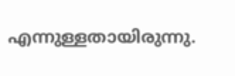എന്നുള്ളതായിരുന്നു.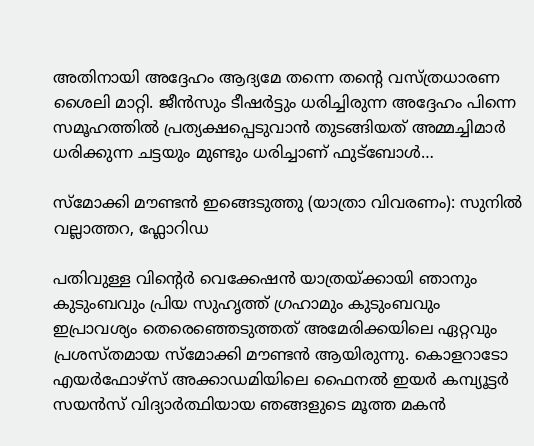അതിനായി അദ്ദേഹം ആദ്യമേ തന്നെ തന്റെ വസ്ത്രധാരണ ശൈലി മാറ്റി. ജീൻസും ടീഷർട്ടും ധരിച്ചിരുന്ന അദ്ദേഹം പിന്നെ സമൂഹത്തിൽ പ്രത്യക്ഷപ്പെടുവാൻ തുടങ്ങിയത് അമ്മച്ചിമാർ ധരിക്കുന്ന ചട്ടയും മുണ്ടും ധരിച്ചാണ് ഫുട്ബോൾ…

സ്‌മോക്കി മൗണ്ടൻ ഇങ്ങെടുത്തു (യാത്രാ വിവരണം): സുനിൽ വല്ലാത്തറ, ഫ്ലോറിഡ

പതിവുള്ള വിന്റെർ വെക്കേഷൻ യാത്രയ്ക്കായി ഞാനും കുടുംബവും പ്രിയ സുഹൃത്ത്‌ ഗ്രഹാമും കുടുംബവും ഇപ്രാവശ്യം തെരെഞ്ഞെടുത്തത് അമേരിക്കയിലെ ഏറ്റവും പ്രശസ്തമായ സ്‌മോക്കി മൗണ്ടൻ ആയിരുന്നു. കൊളറാടോ എയർഫോഴ്‌സ്‌ അക്കാഡമിയിലെ ഫൈനൽ ഇയർ കമ്പ്യൂട്ടർ സയൻസ് വിദ്യാർത്ഥിയായ ഞങ്ങളുടെ മൂത്ത മകൻ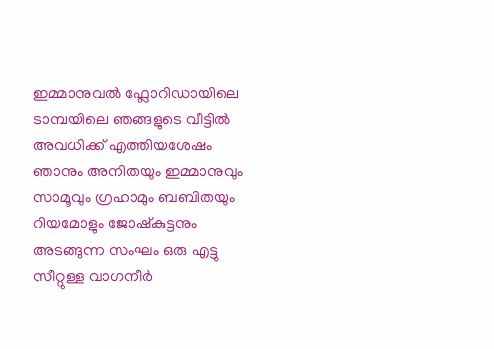ഇമ്മാനുവൽ ഫ്ലോറിഡായിലെ ടാമ്പയിലെ ഞങ്ങളുടെ വീട്ടിൽ അവധിക്ക്‌ എത്തിയശേഷം ഞാനും അനിതയും ഇമ്മാനുവും സാമൂവും ഗ്രഹാമും ബബിതയും റിയമോളും ജോഷ്കുട്ടനും അടങ്ങുന്ന സംഘം ഒരു എട്ടു സീറ്റുള്ള വാഗനീർ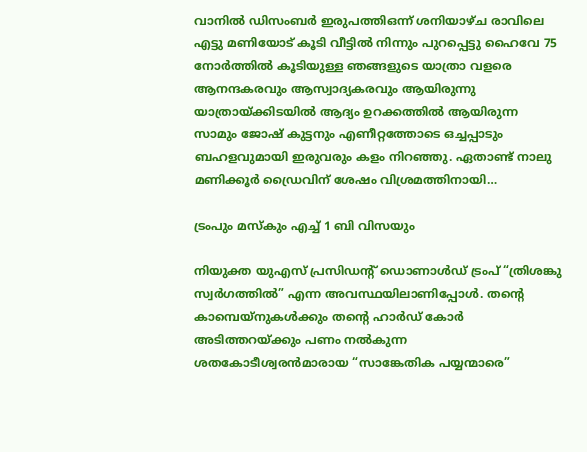വാനിൽ ഡിസംബർ ഇരുപത്തിഒന്ന് ശനിയാഴ്ച രാവിലെ എട്ടു മണിയോട് കൂടി വീട്ടിൽ നിന്നും പുറപ്പെട്ടു ഹൈവേ 75 നോർത്തിൽ കൂടിയുള്ള ഞങ്ങളുടെ യാത്രാ വളരെ ആനന്ദകരവും ആസ്വാദ്യകരവും ആയിരുന്നു യാത്രായ്ക്കിടയിൽ ആദ്യം ഉറക്കത്തിൽ ആയിരുന്ന സാമും ജോഷ് കുട്ടനും എണീറ്റത്തോടെ ഒച്ചപ്പാടും ബഹളവുമായി ഇരുവരും കളം നിറഞ്ഞു. ഏതാണ്ട് നാലു മണിക്കൂർ ഡ്രൈവിന് ശേഷം വിശ്രമത്തിനായി…

ട്രം‌പും മസ്കും എച്ച് 1 ബി വിസയും

നിയുക്ത യുഎസ് പ്രസിഡൻ്റ് ഡൊണാൾഡ് ട്രംപ് “ത്രിശങ്കു സ്വര്‍ഗത്തില്‍” എന്ന അവസ്ഥയിലാണിപ്പോള്‍. തൻ്റെ കാമ്പെയ്‌നുകൾക്കും തൻ്റെ ഹാർഡ് കോർ അടിത്തറയ്ക്കും പണം നൽകുന്ന ശതകോടീശ്വരൻമാരായ “സാങ്കേതിക പയ്യന്മാരെ”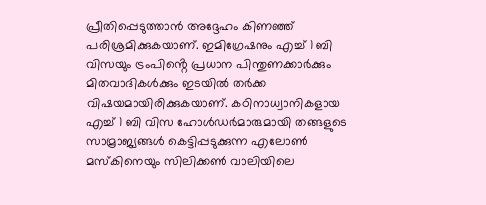പ്രീതിപ്പെടുത്താൻ അദ്ദേഹം കിണഞ്ഞ് പരിശ്രമിക്കുകയാണ്. ഇമിഗ്രേഷനും എച്ച് 1 ബി വിസയും ട്രംപിൻ്റെ പ്രധാന പിന്തുണക്കാർക്കും മിതവാദികൾക്കും ഇടയിൽ തർക്ക വിഷയമായിരിക്കുകയാണ്. കഠിനാധ്വാനികളായ എച്ച് 1 ബി വിസ ഹോൾഡർമാരുമായി തങ്ങളുടെ സാമ്രാജ്യങ്ങൾ കെട്ടിപ്പടുക്കുന്ന എലോൺ മസ്‌കിനെയും സിലിക്കൺ വാലിയിലെ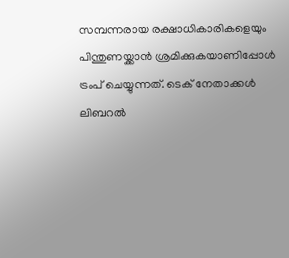സമ്പന്നരായ രക്ഷാധികാരികളെയും പിന്തുണയ്ക്കാന്‍ ശ്രമിക്കുകയാണിപ്പോള്‍ ട്രംപ് ചെയ്യുന്നത്. ടെക് നേതാക്കൾ ലിബറൽ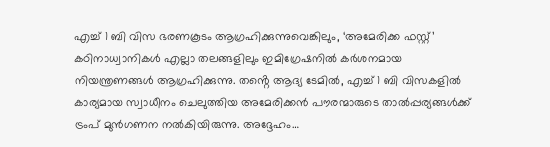എച്ച് 1 ബി വിസ ഭരണകൂടം ആഗ്രഹിക്കുന്നുവെങ്കിലും, ‘അമേരിക്ക ഫസ്റ്റ്’ കഠിനാധ്വാനികൾ എല്ലാ തലങ്ങളിലും ഇമിഗ്രേഷനിൽ കർശനമായ നിയന്ത്രണങ്ങൾ ആഗ്രഹിക്കുന്നു. തൻ്റെ ആദ്യ ടേമിൽ, എച്ച് 1 ബി വിസകളിൽ കാര്യമായ സ്വാധീനം ചെലുത്തിയ അമേരിക്കൻ പൗരന്മാരുടെ താൽപ്പര്യങ്ങൾക്ക് ട്രംപ് മുൻഗണന നൽകിയിരുന്നു. അദ്ദേഹം…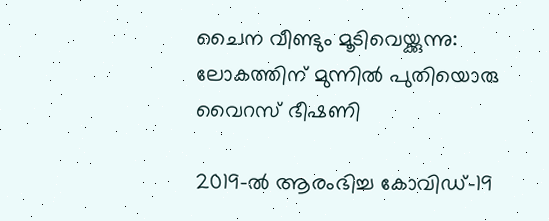ചൈന വീണ്ടും മൂടിവെയ്ക്കുന്നു: ലോകത്തിന് മുന്നിൽ പുതിയൊരു വൈറസ് ഭീഷണി

2019-ൽ ആരംഭിച്ച കോവിഡ്-19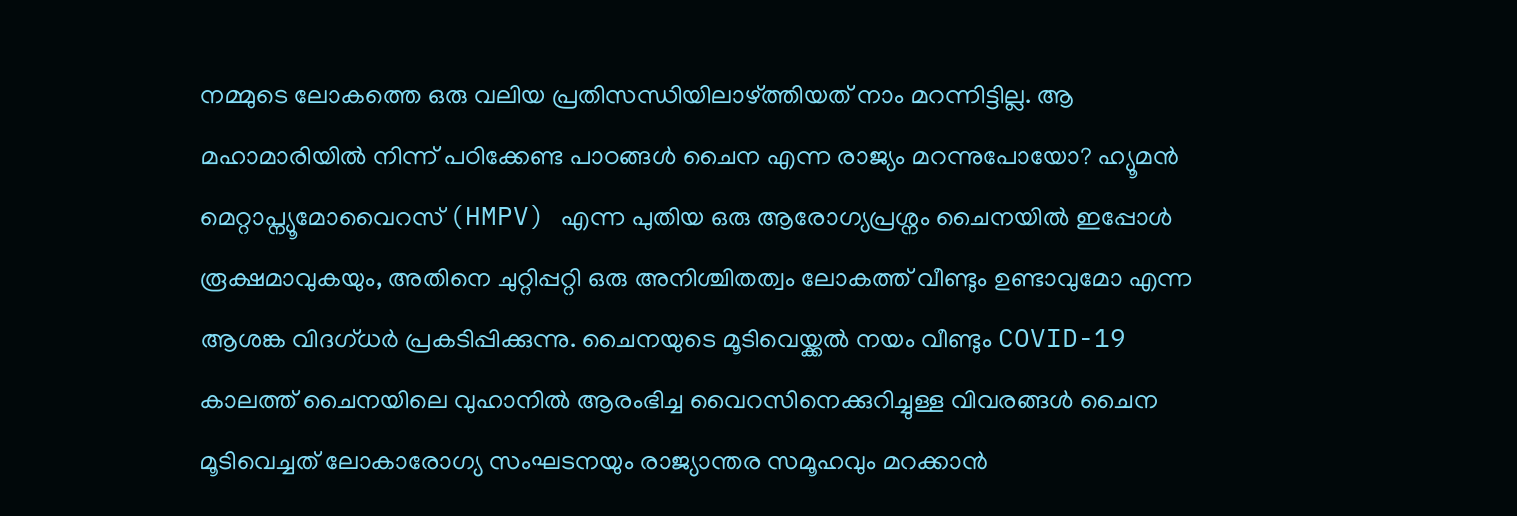നമ്മുടെ ലോകത്തെ ഒരു വലിയ പ്രതിസന്ധിയിലാഴ്ത്തിയത് നാം മറന്നിട്ടില്ല. ആ മഹാമാരിയിൽ നിന്ന് പഠിക്കേണ്ട പാഠങ്ങൾ ചൈന എന്ന രാജ്യം മറന്നുപോയോ? ഹ്യൂമൻ മെറ്റാപ്ന്യൂമോവൈറസ് (HMPV) എന്ന പുതിയ ഒരു ആരോഗ്യപ്രശ്നം ചൈനയിൽ ഇപ്പോൾ രൂക്ഷമാവുകയും, അതിനെ ചുറ്റിപ്പറ്റി ഒരു അനിശ്ചിതത്വം ലോകത്ത് വീണ്ടും ഉണ്ടാവുമോ എന്ന ആശങ്ക വിദഗ്ധർ പ്രകടിപ്പിക്കുന്നു. ചൈനയുടെ മൂടിവെയ്ക്കൽ നയം വീണ്ടും COVID-19 കാലത്ത് ചൈനയിലെ വുഹാനിൽ ആരംഭിച്ച വൈറസിനെക്കുറിച്ചുള്ള വിവരങ്ങൾ ചൈന മൂടിവെച്ചത് ലോകാരോഗ്യ സംഘടനയും രാജ്യാന്തര സമൂഹവും മറക്കാൻ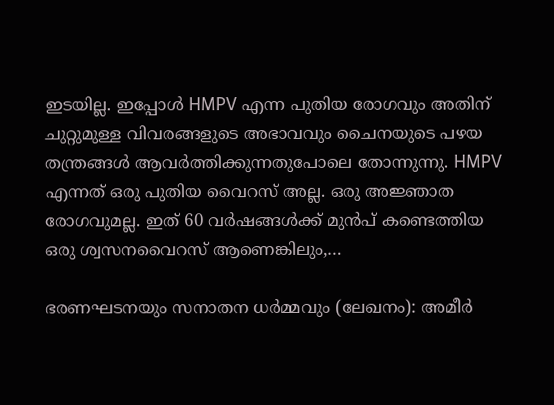ഇടയില്ല. ഇപ്പോൾ HMPV എന്ന പുതിയ രോഗവും അതിന് ചുറ്റുമുള്ള വിവരങ്ങളുടെ അഭാവവും ചൈനയുടെ പഴയ തന്ത്രങ്ങൾ ആവർത്തിക്കുന്നതുപോലെ തോന്നുന്നു. HMPV എന്നത് ഒരു പുതിയ വൈറസ് അല്ല. ഒരു അജ്ഞാത രോഗവുമല്ല. ഇത് 60 വർഷങ്ങൾക്ക് മുൻപ് കണ്ടെത്തിയ ഒരു ശ്വസനവൈറസ് ആണെങ്കിലും,…

ഭരണഘടനയും സനാതന ധർമ്മവും (ലേഖനം): അമീര്‍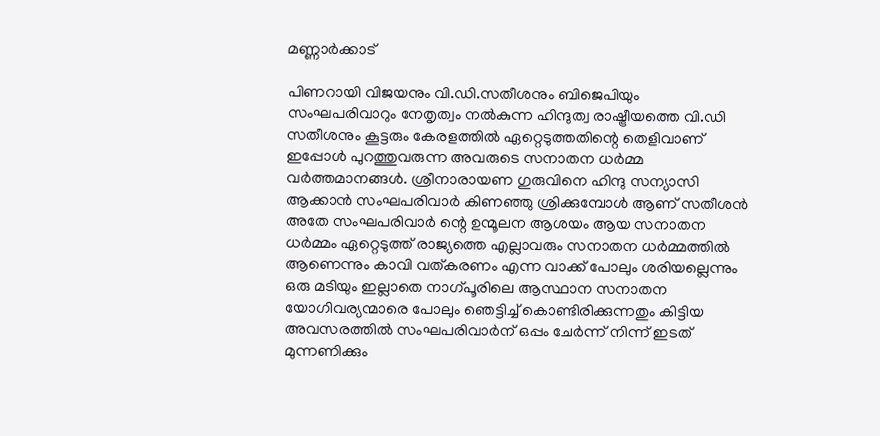മണ്ണാര്‍ക്കാട്

പിണറായി വിജയനും വി.ഡി.സതീശനും ബിജെപിയും സംഘപരിവാറും നേതൃത്വം നൽകുന്ന ഹിന്ദുത്വ രാഷ്ട്രീയത്തെ വി.ഡി സതീശനും കൂട്ടരും കേരളത്തിൽ ഏറ്റെടുത്തതിന്റെ തെളിവാണ് ഇപ്പോൾ പുറത്തുവരുന്ന അവരുടെ സനാതന ധർമ്മ വർത്തമാനങ്ങൾ. ശ്രീനാരായണ ഗുരുവിനെ ഹിന്ദു സന്യാസി ആക്കാൻ സംഘപരിവാർ കിണഞ്ഞു ശ്രിക്കുമ്പോൾ ആണ് സതീശൻ അതേ സംഘപരിവാർ ന്റെ ഉന്മൂലന ആശയം ആയ സനാതന ധർമ്മം ഏറ്റെടുത്ത് രാജ്യത്തെ എല്ലാവരും സനാതന ധർമ്മത്തിൽ ആണെന്നും കാവി വത്കരണം എന്ന വാക്ക് പോലും ശരിയല്ലെന്നും ഒരു മടിയും ഇല്ലാതെ നാഗ്പൂരിലെ ആസ്ഥാന സനാതന യോഗിവര്യന്മാരെ പോലും ഞെട്ടിച്ച് കൊണ്ടിരിക്കുന്നതും കിട്ടിയ അവസരത്തിൽ സംഘപരിവാർന് ഒപ്പം ചേർന്ന് നിന്ന് ഇടത് മുന്നണിക്കും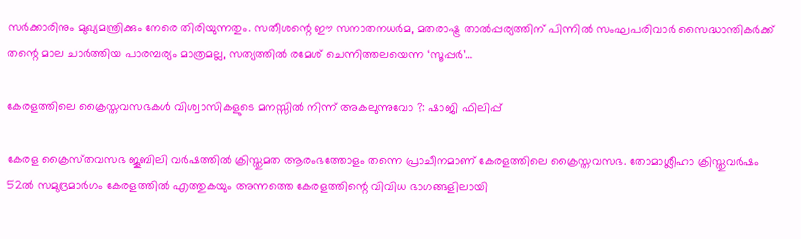സർക്കാരിനും മുഖ്യമന്ത്രിക്കും നേരെ തിരിയുന്നതും. സതീശന്റെ ഈ സനാതനധർമ, മതരാഷ്ട്ര താൽപ്പര്യത്തിന് പിന്നിൽ സംഘപരിവാർ സൈദ്ധാന്തികർക്ക് തന്റെ മാല ചാർത്തിയ പാരമ്പര്യം മാത്രമല്ല, സത്യത്തിൽ രമേശ്‌ ചെന്നിത്തലയെന്ന ‘സൂപ്പർ’…

കേരളത്തിലെ ക്രൈസ്തവസഭകൾ വിശ്വാസികളുടെ മനസ്സിൽ നിന്ന് അകലുന്നുവോ ?: ഷാജി ഫിലിപ്പ്

കേരള ക്രൈസ്‌തവസഭ ജൂബിലി വർഷത്തിൽ ക്രിസ്തുമത ആരംഭത്തോളം തന്നെ പ്രാചീനമാണ് കേരളത്തിലെ ക്രൈസ്തവസഭ. തോമാശ്ലീഹാ ക്രിസ്തുവർഷം 52ൽ സമുദ്രമാർഗം കേരളത്തിൽ എത്തുകയും അന്നത്തെ കേരളത്തിന്റെ വിവിധ ഭാഗങ്ങളിലായി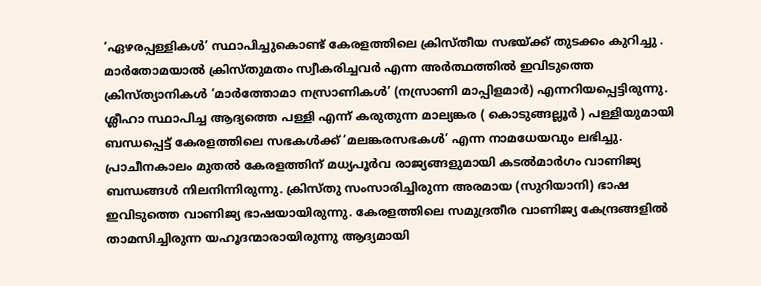‘ഏഴരപ്പള്ളികൾ’ സ്ഥാപിച്ചുകൊണ്ട് കേരളത്തിലെ ക്രിസ്തീയ സഭയ്ക്ക് തുടക്കം കുറിച്ചു . മാർതോമയാൽ ക്രിസ്തുമതം സ്വീകരിച്ചവർ എന്ന അർത്ഥത്തിൽ ഇവിടുത്തെ ക്രിസ്ത്യാനികൾ ‘മാർത്തോമാ നസ്രാണികൾ’ (നസ്രാണി മാപ്പിളമാർ) എന്നറിയപ്പെട്ടിരുന്നു. ശ്ലീഹാ സ്ഥാപിച്ച ആദ്യത്തെ പള്ളി എന്ന് കരുതുന്ന മാല്യങ്കര ( കൊടുങ്ങല്ലൂർ ) പള്ളിയുമായി ബന്ധപ്പെട്ട് കേരളത്തിലെ സഭകൾക്ക് ‘മലങ്കരസഭകൾ’ എന്ന നാമധേയവും ലഭിച്ചു. പ്രാചീനകാലം മുതൽ കേരളത്തിന് മധ്യപൂർവ രാജ്യങ്ങളുമായി കടൽമാർഗം വാണിജ്യ ബന്ധങ്ങൾ നിലനിന്നിരുന്നു. ക്രിസ്തു സംസാരിച്ചിരുന്ന അരമായ (സുറിയാനി) ഭാഷ ഇവിടുത്തെ വാണിജ്യ ഭാഷയായിരുന്നു. കേരളത്തിലെ സമുദ്രതീര വാണിജ്യ കേന്ദ്രങ്ങളിൽ താമസിച്ചിരുന്ന യഹൂദന്മാരായിരുന്നു ആദ്യമായി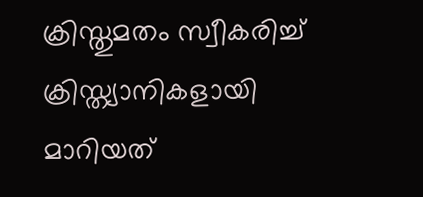ക്രിസ്തുമതം സ്വീകരിച്ച് ക്രിസ്ത്യാനികളായി മാറിയത്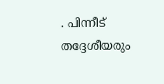. പിന്നീട് തദ്ദേശീയരും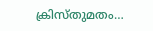ക്രിസ്തുമതം…